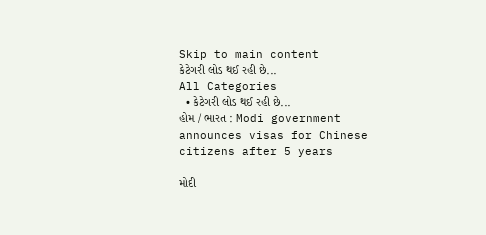Skip to main content
કેટેગરી લોડ થઈ રહી છે...
All Categories
  • કેટેગરી લોડ થઈ રહી છે...
હોમ / ભારત : Modi government announces visas for Chinese citizens after 5 years

મોદી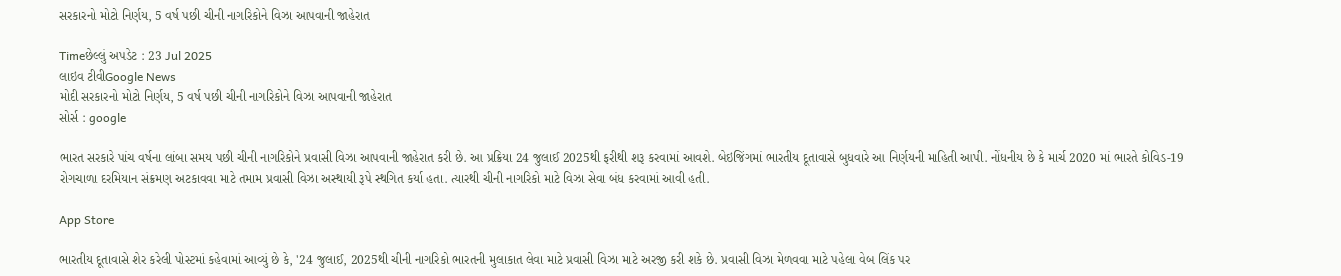સરકારનો મોટો નિર્ણય, 5 વર્ષ પછી ચીની નાગરિકોને વિઝા આપવાની જાહેરાત

Timeછેલ્લું અપડેટ : 23 Jul 2025
લાઇવ ટીવીGoogle News
મોદી સરકારનો મોટો નિર્ણય, 5 વર્ષ પછી ચીની નાગરિકોને વિઝા આપવાની જાહેરાત
સોર્સ : google

ભારત સરકારે પાંચ વર્ષના લાંબા સમય પછી ચીની નાગરિકોને પ્રવાસી વિઝા આપવાની જાહેરાત કરી છે. આ પ્રક્રિયા 24 જુલાઈ 2025થી ફરીથી શરૂ કરવામાં આવશે. બેઇજિંગમાં ભારતીય દૂતાવાસે બુધવારે આ નિર્ણયની માહિતી આપી. નોંધનીય છે કે માર્ચ 2020 માં ભારતે કોવિડ-19 રોગચાળા દરમિયાન સંક્રમણ અટકાવવા માટે તમામ પ્રવાસી વિઝા અસ્થાયી રૂપે સ્થગિત કર્યા હતા. ત્યારથી ચીની નાગરિકો માટે વિઝા સેવા બંધ કરવામાં આવી હતી.

App Store

ભારતીય દૂતાવાસે શેર કરેલી પોસ્ટમાં કહેવામાં આવ્યું છે કે, '24 જુલાઈ, 2025થી ચીની નાગરિકો ભારતની મુલાકાત લેવા માટે પ્રવાસી વિઝા માટે અરજી કરી શકે છે. પ્રવાસી વિઝા મેળવવા માટે પહેલા વેબ લિંક પર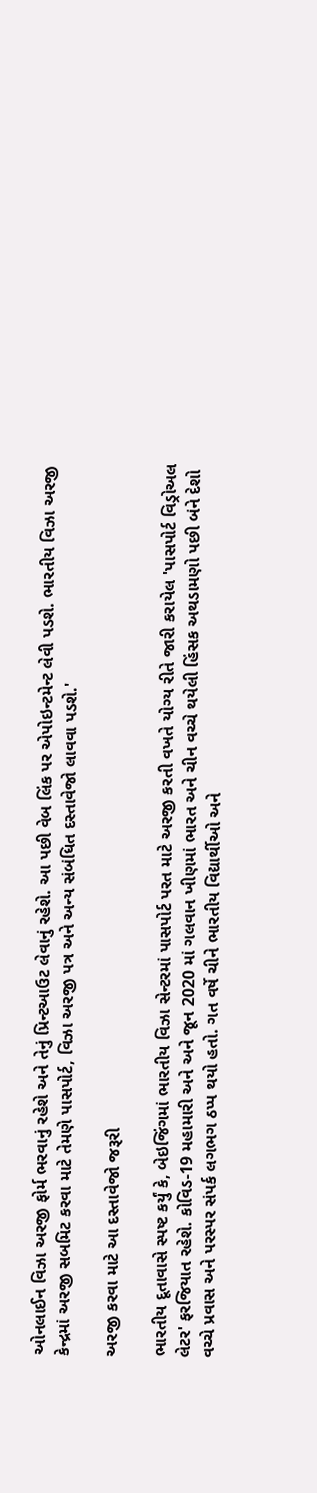ઓનલાઈન વિઝા અરજી ફોર્મ ભરવાનું રહેશે અને તેનું પ્રિન્ટઆઉટ લેવાનું રહેશે. આ પછી વેબ લિંક પર એપોઇન્ટમેન્ટ લેવી પડશે. ભારતીય વિઝા અરજી કેન્દ્રમાં અરજી સબમિટ કરવા માટે તેમણે પાસપોર્ટ, વિઝા અરજી પત્ર અને અન્ય સંબંધિત દસ્તાવેજો લાવવા પડશે.'

અરજી કરવા માટે આ દસ્તાવેજો જરૂરી

ભારતીય દૂતાવાસે સ્પષ્ટ કર્યું કે, બેઇજિંગમાં ભારતીય વિઝા સેન્ટરમાં પાસપોર્ટ પરત માટે અરજી કરતી વખતે યોગ્ય રીતે જારી કરાયેલ 'પાસપોર્ટ વિડ્રોઅલ લેટર' ફરજિયાત રહેશે. કોવિડ-19 મહામારી અને અને જૂન 2020 માં ગલવાન ખીણમાં ભારત અને ચીન વચ્ચે થયેલી હિંસક અથડામણો પછી બંને દેશો વચ્ચે પ્રવાસ અને પરસ્પર સંપર્ક લગભગ ઠપ્પ થયો હતો. ગત વર્ષે ચીને ભારતીય વિદ્યાર્થીઓ અને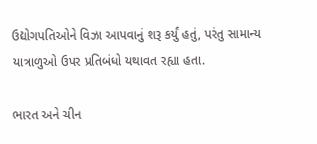ઉદ્યોગપતિઓને વિઝા આપવાનું શરૂ કર્યું હતું, પરંતુ સામાન્ય યાત્રાળુઓ ઉપર પ્રતિબંધો યથાવત રહ્યા હતા.

ભારત અને ચીન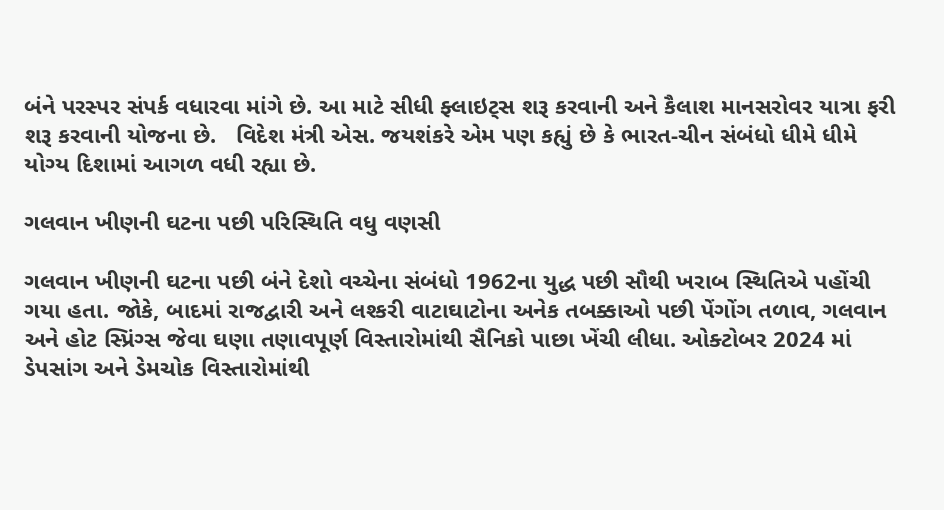બંને પરસ્પર સંપર્ક વધારવા માંગે છે. આ માટે સીધી ફ્લાઇટ્સ શરૂ કરવાની અને કૈલાશ માનસરોવર યાત્રા ફરી શરૂ કરવાની યોજના છે.   વિદેશ મંત્રી એસ. જયશંકરે એમ પણ કહ્યું છે કે ભારત-ચીન સંબંધો ધીમે ધીમે યોગ્ય દિશામાં આગળ વધી રહ્યા છે.

ગલવાન ખીણની ઘટના પછી પરિસ્થિતિ વધુ વણસી

ગલવાન ખીણની ઘટના પછી બંને દેશો વચ્ચેના સંબંધો 1962ના યુદ્ધ પછી સૌથી ખરાબ સ્થિતિએ પહોંચી ગયા હતા. જોકે, બાદમાં રાજદ્વારી અને લશ્કરી વાટાઘાટોના અનેક તબક્કાઓ પછી પેંગોંગ તળાવ, ગલવાન અને હોટ સ્પ્રિંગ્સ જેવા ઘણા તણાવપૂર્ણ વિસ્તારોમાંથી સૈનિકો પાછા ખેંચી લીધા. ઓક્ટોબર 2024 માં ડેપસાંગ અને ડેમચોક વિસ્તારોમાંથી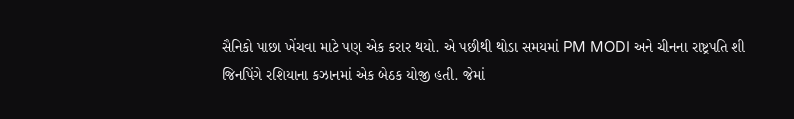સૈનિકો પાછા ખેંચવા માટે પણ એક કરાર થયો. એ પછીથી થોડા સમયમાં PM MODI અને ચીનના રાષ્ટ્રપતિ શી જિનપિંગે રશિયાના કઝાનમાં એક બેઠક યોજી હતી. જેમાં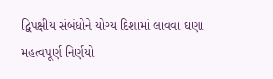દ્વિપક્ષીય સંબંધોને યોગ્ય દિશામાં લાવવા ઘણા મહત્વપૂર્ણ નિર્ણયો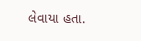લેવાયા હતા.